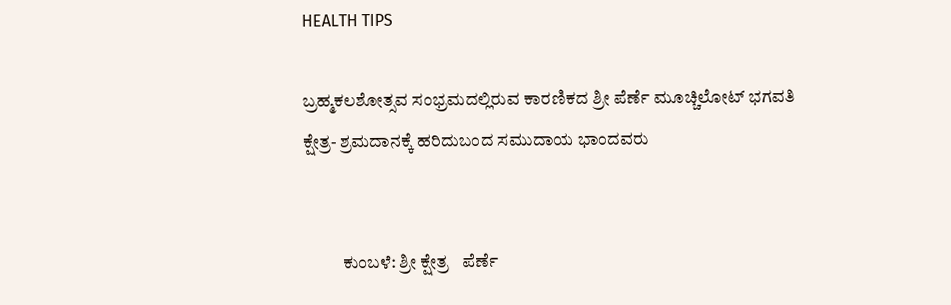HEALTH TIPS

ಬ್ರಹ್ಮಕಲಶೋತ್ಸವ ಸಂಭ್ರಮದಲ್ಲಿರುವ ಕಾರಣಿಕದ ಶ್ರೀ ಪೆರ್ಣೆ ಮೂಚ್ಚಿಲೋಟ್ ಭಗವತಿ ಕ್ಷೇತ್ರ- ಶ್ರಮದಾನಕ್ಕೆ ಹರಿದುಬಂದ ಸಮುದಾಯ ಭಾಂದವರು


           ಕುಂಬಳೆ: ಶ್ರೀ ಕ್ಷೇತ್ರ   ಪೆರ್ಣೆ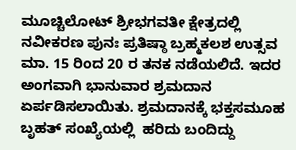ಮೂಚ್ಚಿಲೋಟ್ ಶ್ರೀಭಗವತೀ ಕ್ಷೇತ್ರದಲ್ಲಿ ನವೀಕರಣ ಪುನಃ ಪ್ರತಿಷ್ಠಾ ಬ್ರಹ್ಮಕಲಶ ಉತ್ಸವ ಮಾ. 15 ರಿಂದ 20 ರ ತನಕ ನಡೆಯಲಿದೆ. ಇದರ ಅಂಗವಾಗಿ ಭಾನುವಾರ ಶ್ರಮದಾನ ಏರ್ಪಡಿಸಲಾಯಿತು. ಶ್ರಮದಾನಕ್ಕೆ ಭಕ್ತಸಮೂಹ ಬೃಹತ್ ಸಂಖ್ಯೆಯಲ್ಲಿ  ಹರಿದು ಬಂದಿದ್ದು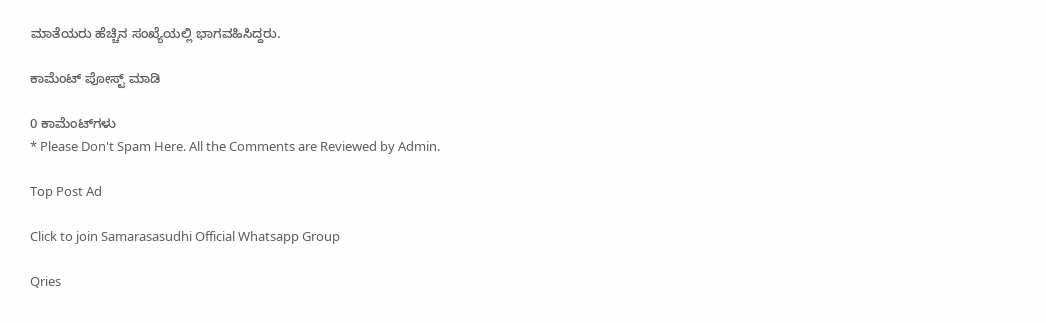ಮಾತೆಯರು ಹೆಚ್ಚಿನ ಸಂಖ್ಯೆಯಲ್ಲಿ ಭಾಗವಹಿಸಿದ್ದರು.

ಕಾಮೆಂಟ್‌‌ ಪೋಸ್ಟ್‌ ಮಾಡಿ

0 ಕಾಮೆಂಟ್‌ಗಳು
* Please Don't Spam Here. All the Comments are Reviewed by Admin.

Top Post Ad

Click to join Samarasasudhi Official Whatsapp Group

Qries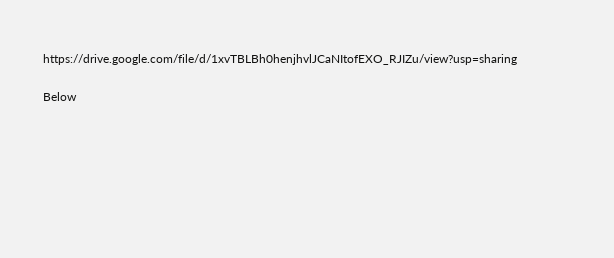https://drive.google.com/file/d/1xvTBLBh0henjhvlJCaNItofEXO_RJIZu/view?usp=sharing

Below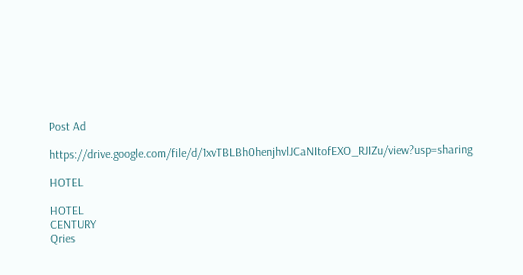Post Ad

https://drive.google.com/file/d/1xvTBLBh0henjhvlJCaNItofEXO_RJIZu/view?usp=sharing

HOTEL

HOTEL
CENTURY
Qries